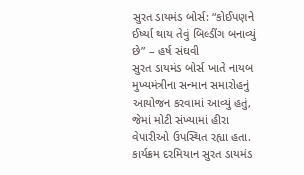સુરત ડાયમંડ બોર્સ: “કોઈપણને ઈર્ષ્યા થાય તેવું બિલ્ડીંગ બનાવ્યું છે” – હર્ષ સંઘવી
સુરત ડાયમંડ બોર્સ ખાતે નાયબ મુખ્યમંત્રીના સન્માન સમારોહનું આયોજન કરવામાં આવ્યું હતું, જેમાં મોટી સંખ્યામાં હીરા વેપારીઓ ઉપસ્થિત રહ્યા હતા. કાર્યક્રમ દરમિયાન સુરત ડાયમંડ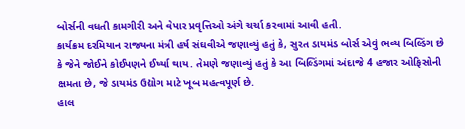બોર્સની વધતી કામગીરી અને વેપાર પ્રવૃત્તિઓ અંગે ચર્ચા કરવામાં આવી હતી.
કાર્યક્રમ દરમિયાન રાજ્યના મંત્રી હર્ષ સંઘવીએ જણાવ્યું હતું કે, સુરત ડાયમંડ બોર્સ એવું ભવ્ય બિલ્ડિંગ છે કે જેને જોઈને કોઈપણને ઈર્ષ્યા થાય. તેમણે જણાવ્યું હતું કે આ બિલ્ડિંગમાં અંદાજે 4 હજાર ઓફિસોની ક્ષમતા છે, જે ડાયમંડ ઉદ્યોગ માટે ખૂબ મહત્વપૂર્ણ છે.
હાલ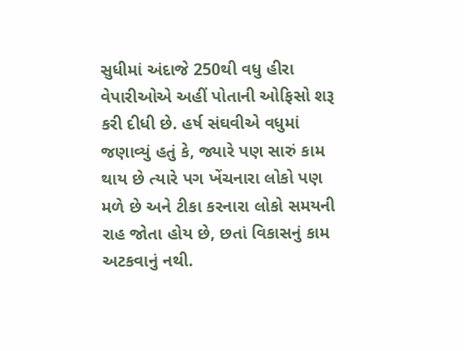સુધીમાં અંદાજે 250થી વધુ હીરા વેપારીઓએ અહીં પોતાની ઓફિસો શરૂ કરી દીધી છે. હર્ષ સંઘવીએ વધુમાં જણાવ્યું હતું કે, જ્યારે પણ સારું કામ થાય છે ત્યારે પગ ખેંચનારા લોકો પણ મળે છે અને ટીકા કરનારા લોકો સમયની રાહ જોતા હોય છે, છતાં વિકાસનું કામ અટકવાનું નથી.